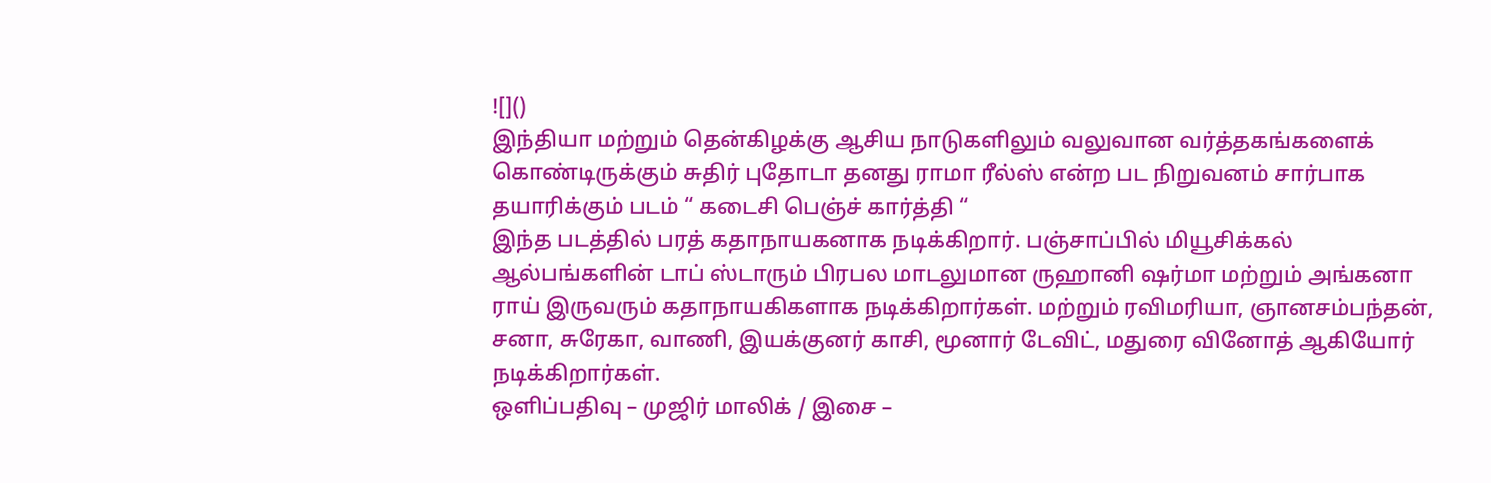![]()
இந்தியா மற்றும் தென்கிழக்கு ஆசிய நாடுகளிலும் வலுவான வர்த்தகங்களைக் கொண்டிருக்கும் சுதிர் புதோடா தனது ராமா ரீல்ஸ் என்ற பட நிறுவனம் சார்பாக தயாரிக்கும் படம் “ கடைசி பெஞ்ச் கார்த்தி “
இந்த படத்தில் பரத் கதாநாயகனாக நடிக்கிறார். பஞ்சாப்பில் மியூசிக்கல் ஆல்பங்களின் டாப் ஸ்டாரும் பிரபல மாடலுமான ருஹானி ஷர்மா மற்றும் அங்கனா ராய் இருவரும் கதாநாயகிகளாக நடிக்கிறார்கள். மற்றும் ரவிமரியா, ஞானசம்பந்தன், சனா, சுரேகா, வாணி, இயக்குனர் காசி, மூனார் டேவிட், மதுரை வினோத் ஆகியோர் நடிக்கிறார்கள்.
ஒளிப்பதிவு – முஜிர் மாலிக் / இசை –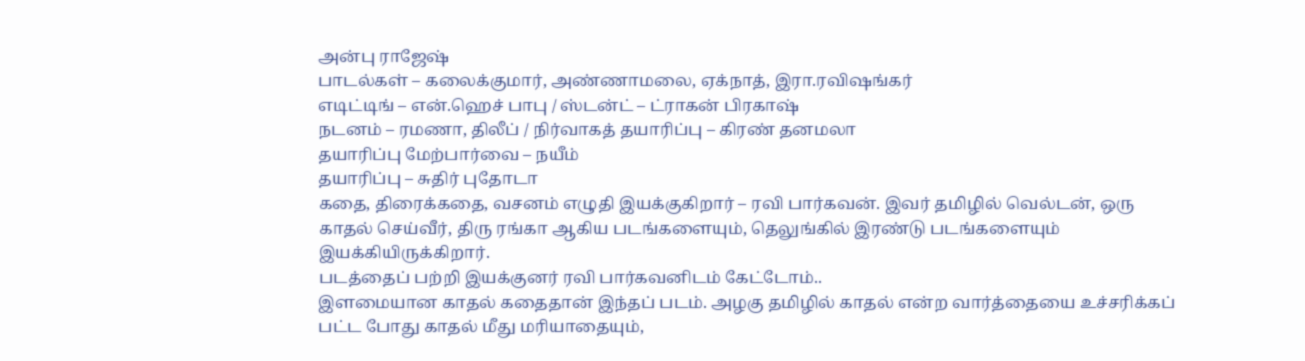அன்பு ராஜேஷ்
பாடல்கள் – கலைக்குமார், அண்ணாமலை, ஏக்நாத், இரா.ரவிஷங்கர்
எடிட்டிங் – என்.ஹெச் பாபு / ஸ்டன்ட் – ட்ராகன் பிரகாஷ்
நடனம் – ரமணா, திலீப் / நிர்வாகத் தயாரிப்பு – கிரண் தனமலா
தயாரிப்பு மேற்பார்வை – நயீம்
தயாரிப்பு – சுதிர் புதோடா
கதை, திரைக்கதை, வசனம் எழுதி இயக்குகிறார் – ரவி பார்கவன். இவர் தமிழில் வெல்டன், ஒரு காதல் செய்வீர், திரு ரங்கா ஆகிய படங்களையும், தெலுங்கில் இரண்டு படங்களையும் இயக்கியிருக்கிறார்.
படத்தைப் பற்றி இயக்குனர் ரவி பார்கவனிடம் கேட்டோம்..
இளமையான காதல் கதைதான் இந்தப் படம். அழகு தமிழில் காதல் என்ற வார்த்தையை உச்சரிக்கப் பட்ட போது காதல் மீது மரியாதையும்,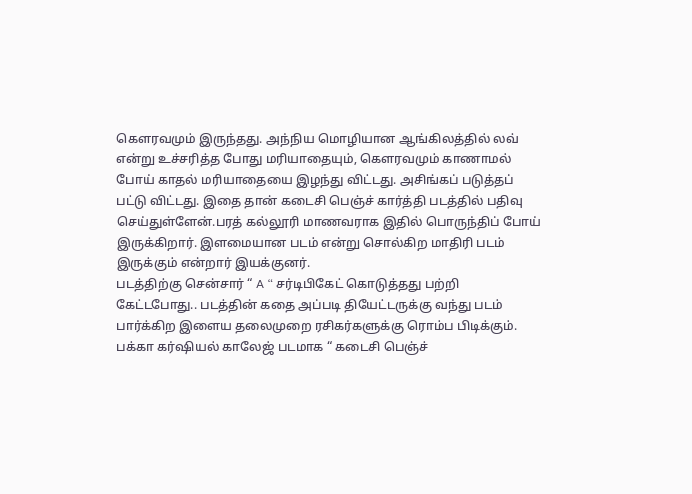கௌரவமும் இருந்தது. அந்நிய மொழியான ஆங்கிலத்தில் லவ் என்று உச்சரித்த போது மரியாதையும், கௌரவமும் காணாமல் போய் காதல் மரியாதையை இழந்து விட்டது. அசிங்கப் படுத்தப் பட்டு விட்டது. இதை தான் கடைசி பெஞ்ச் கார்த்தி படத்தில் பதிவு செய்துள்ளேன்.பரத் கல்லூரி மாணவராக இதில் பொருந்திப் போய் இருக்கிறார். இளமையான படம் என்று சொல்கிற மாதிரி படம் இருக்கும் என்றார் இயக்குனர்.
படத்திற்கு சென்சார் “ A “ சர்டிபிகேட் கொடுத்தது பற்றி கேட்டபோது.. படத்தின் கதை அப்படி தியேட்டருக்கு வந்து படம் பார்க்கிற இளைய தலைமுறை ரசிகர்களுக்கு ரொம்ப பிடிக்கும். பக்கா கர்ஷியல் காலேஜ் படமாக “ கடைசி பெஞ்ச்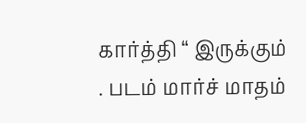கார்த்தி “ இருக்கும் . படம் மார்ச் மாதம்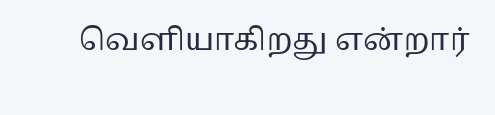வெளியாகிறது என்றார்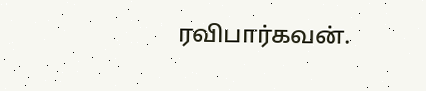ரவிபார்கவன்.